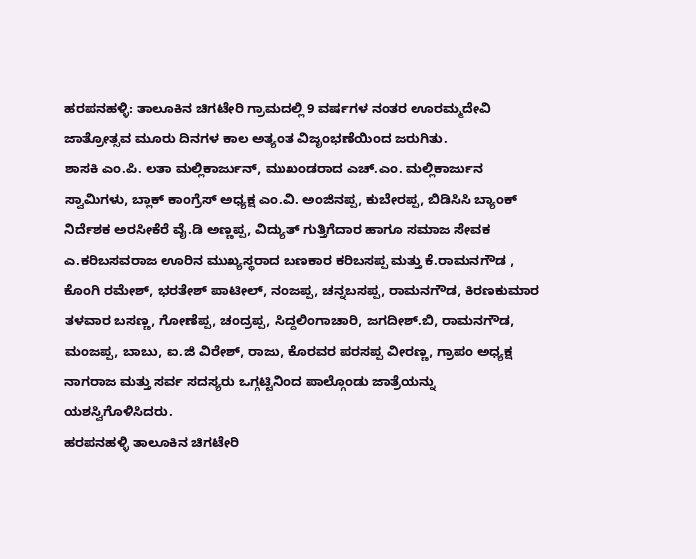ಹರಪನಹಳ್ಳಿ: ತಾಲೂಕಿನ ಚಿಗಟೇರಿ ಗ್ರಾಮದಲ್ಲಿ 9 ವರ್ಷಗಳ ನಂತರ ಊರಮ್ಮದೇವಿ ಜಾತ್ರೋತ್ಸವ ಮೂರು ದಿನಗಳ ಕಾಲ ಅತ್ಯಂತ ವಿಜೃಂಭಣೆಯಿಂದ ಜರುಗಿತು.
ಶಾಸಕಿ ಎಂ.ಪಿ. ಲತಾ ಮಲ್ಲಿಕಾರ್ಜುನ್, ಮುಖಂಡರಾದ ಎಚ್.ಎಂ. ಮಲ್ಲಿಕಾರ್ಜುನ ಸ್ವಾಮಿಗಳು, ಬ್ಲಾಕ್ ಕಾಂಗ್ರೆಸ್ ಅಧ್ಯಕ್ಷ ಎಂ.ವಿ. ಅಂಜಿನಪ್ಪ, ಕುಬೇರಪ್ಪ, ಬಿಡಿಸಿಸಿ ಬ್ಯಾಂಕ್ ನಿರ್ದೆಶಕ ಅರಸೀಕೆರೆ ವೈ.ಡಿ ಅಣ್ಣಪ್ಪ, ವಿದ್ಯುತ್ ಗುತ್ತಿಗೆದಾರ ಹಾಗೂ ಸಮಾಜ ಸೇವಕ ಎ.ಕರಿಬಸವರಾಜ ಊರಿನ ಮುಖ್ಯಸ್ಥರಾದ ಬಣಕಾರ ಕರಿಬಸಪ್ಪ ಮತ್ತು ಕೆ.ರಾಮನಗೌಡ , ಕೊಂಗಿ ರಮೇಶ್, ಭರತೇಶ್ ಪಾಟೀಲ್, ನಂಜಪ್ಪ, ಚನ್ನಬಸಪ್ಪ, ರಾಮನಗೌಡ, ಕಿರಣಕುಮಾರ ತಳವಾರ ಬಸಣ್ಣ, ಗೋಣೆಪ್ಪ, ಚಂದ್ರಪ್ಪ, ಸಿದ್ದಲಿಂಗಾಚಾರಿ, ಜಗದೀಶ್.ಬಿ, ರಾಮನಗೌಡ, ಮಂಜಪ್ಪ, ಬಾಬು, ಐ.ಜಿ ವಿರೇಶ್, ರಾಜು, ಕೊರವರ ಪರಸಪ್ಪ ವೀರಣ್ಣ, ಗ್ರಾಪಂ ಅಧ್ಯಕ್ಷ ನಾಗರಾಜ ಮತ್ತು ಸರ್ವ ಸದಸ್ಯರು ಒಗ್ಗಟ್ಟಿನಿಂದ ಪಾಲ್ಗೊಂಡು ಜಾತ್ರೆಯನ್ನು ಯಶಸ್ವಿಗೊಳಿಸಿದರು.
ಹರಪನಹಳ್ಳಿ ತಾಲೂಕಿನ ಚಿಗಟೇರಿ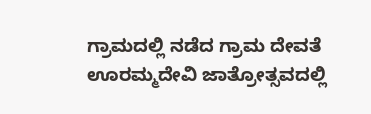ಗ್ರಾಮದಲ್ಲಿ ನಡೆದ ಗ್ರಾಮ ದೇವತೆ ಊರಮ್ಮದೇವಿ ಜಾತ್ರೋತ್ಸವದಲ್ಲಿ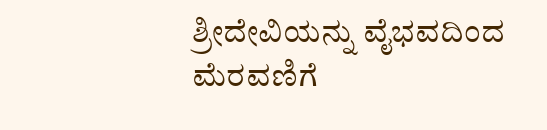ಶ್ರೀದೇವಿಯನ್ನು ವೈಭವದಿಂದ ಮೆರವಣಿಗೆ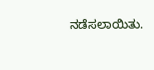ನಡೆಸಲಾಯಿತು.